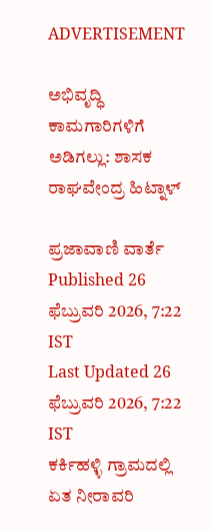ADVERTISEMENT

ಅಭಿವೃದ್ಧಿ ಕಾಮಗಾರಿಗಳಿಗೆ ಅಡಿಗಲ್ಲು: ಶಾಸಕ ರಾಘವೇಂದ್ರ ಹಿಟ್ನಾಳ್

ಪ್ರಜಾವಾಣಿ ವಾರ್ತೆ
Published 26 ಫೆಬ್ರುವರಿ 2026, 7:22 IST
Last Updated 26 ಫೆಬ್ರುವರಿ 2026, 7:22 IST
ಕರ್ಕಿಹಳ್ಳಿ ಗ್ರಾಮದಲ್ಲಿ ಏತ ನೀರಾವರಿ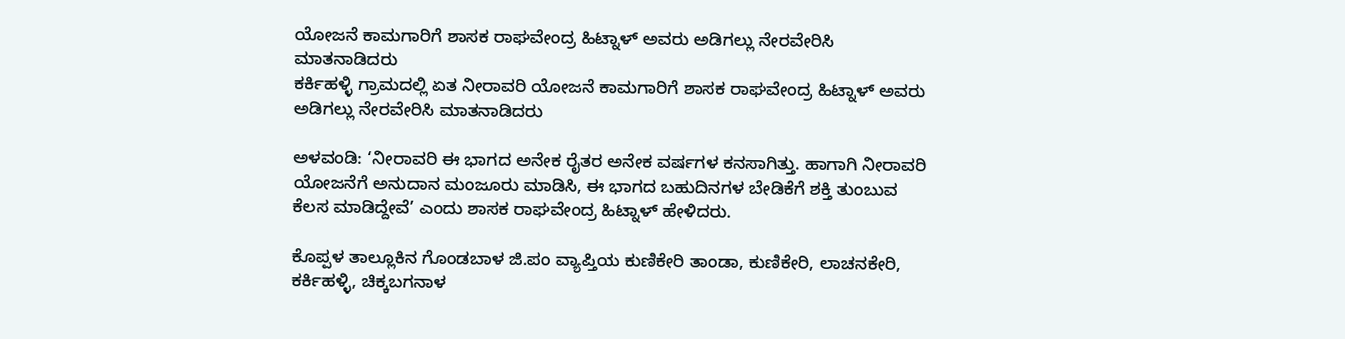ಯೋಜನೆ ಕಾಮಗಾರಿಗೆ ಶಾಸಕ ರಾಘವೇಂದ್ರ ಹಿಟ್ನಾಳ್ ಅವರು ಅಡಿಗಲ್ಲು ನೇರವೇರಿಸಿ ಮಾತನಾಡಿದರು
ಕರ್ಕಿಹಳ್ಳಿ ಗ್ರಾಮದಲ್ಲಿ ಏತ ನೀರಾವರಿ ಯೋಜನೆ ಕಾಮಗಾರಿಗೆ ಶಾಸಕ ರಾಘವೇಂದ್ರ ಹಿಟ್ನಾಳ್ ಅವರು ಅಡಿಗಲ್ಲು ನೇರವೇರಿಸಿ ಮಾತನಾಡಿದರು

ಅಳವಂಡಿ: ‘ನೀರಾವರಿ ಈ ಭಾಗದ ಅನೇಕ ರೈತರ ಅನೇಕ ವರ್ಷಗಳ ಕನಸಾಗಿತ್ತು. ಹಾಗಾಗಿ ನೀರಾವರಿ ಯೋಜನೆಗೆ ಅನುದಾನ ಮಂಜೂರು ಮಾಡಿಸಿ, ಈ ಭಾಗದ ಬಹುದಿನಗಳ ಬೇಡಿಕೆಗೆ ಶಕ್ತಿ ತುಂಬುವ ಕೆಲಸ ಮಾಡಿದ್ದೇವೆ’ ಎಂದು ಶಾಸಕ ರಾಘವೇಂದ್ರ ಹಿಟ್ನಾಳ್ ಹೇಳಿದರು‌.

ಕೊಪ್ಪಳ ತಾಲ್ಲೂಕಿನ ಗೊಂಡಬಾಳ ಜಿ.ಪಂ ವ್ಯಾಪ್ತಿಯ ಕುಣಿಕೇರಿ ತಾಂಡಾ, ಕುಣಿಕೇರಿ, ಲಾಚನಕೇರಿ, ಕರ್ಕಿಹಳ್ಳಿ, ಚಿಕ್ಕಬಗನಾಳ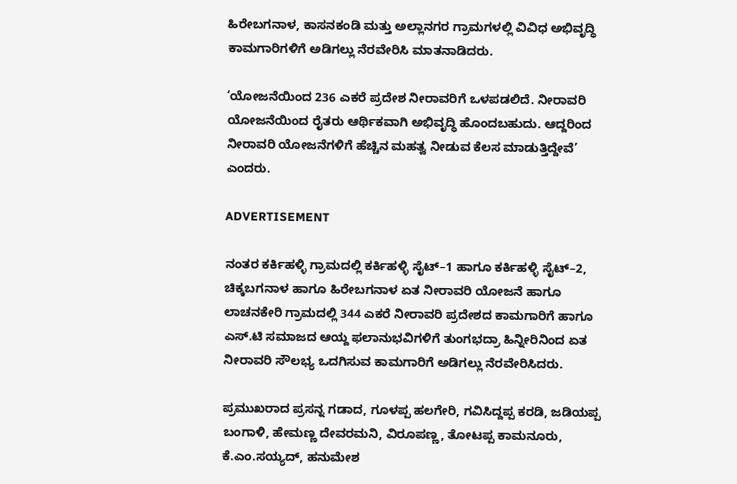ಹಿರೇಬಗನಾಳ, ಕಾಸನಕಂಡಿ ಮತ್ತು ಅಲ್ಲಾನಗರ ಗ್ರಾಮಗಳಲ್ಲಿ ವಿವಿಧ ಅಭಿವೃದ್ಧಿ ಕಾಮಗಾರಿಗಳಿಗೆ ಅಡಿಗಲ್ಲು ನೆರವೇರಿಸಿ ಮಾತನಾಡಿದರು.

‘ಯೋಜನೆಯಿಂದ 236 ಎಕರೆ ಪ್ರದೇಶ ನೀರಾವರಿಗೆ ಒಳಪಡಲಿದೆ. ನೀರಾವರಿ ಯೋಜನೆಯಿಂದ ರೈತರು ಆರ್ಥಿಕವಾಗಿ ಅಭಿವೃದ್ಧಿ ಹೊಂದಬಹುದು. ಆದ್ದರಿಂದ ನೀರಾವರಿ ಯೋಜನೆಗಳಿಗೆ ಹೆಚ್ಚಿನ ಮಹತ್ವ ನೀಡುವ ಕೆಲಸ ಮಾಡುತ್ತಿದ್ದೇವೆ’ ಎಂದರು.

ADVERTISEMENT

ನಂತರ ಕರ್ಕಿಹಳ್ಳಿ ಗ್ರಾಮದಲ್ಲಿ ಕರ್ಕಿಹಳ್ಳಿ ಸೈಟ್–1 ಹಾಗೂ ಕರ್ಕಿಹಳ್ಳಿ ಸೈಟ್–2, ಚಿಕ್ಕಬಗನಾಳ ಹಾಗೂ ಹಿರೇಬಗನಾಳ ಏತ ನೀರಾವರಿ ಯೋಜನೆ ಹಾಗೂ ಲಾಚನಕೇರಿ ಗ್ರಾಮದಲ್ಲಿ 344 ಎಕರೆ ನೀರಾವರಿ ಪ್ರದೇಶದ ಕಾಮಗಾರಿಗೆ ಹಾಗೂ ಎಸ್.ಟಿ ಸಮಾಜದ ಆಯ್ದ ಫಲಾನುಭವಿಗಳಿಗೆ ತುಂಗಭದ್ರಾ ಹಿನ್ನೀರಿನಿಂದ ಏತ ನೀರಾವರಿ ಸೌಲಭ್ಯ ಒದಗಿಸುವ ಕಾಮಗಾರಿಗೆ ಅಡಿಗಲ್ಲು ನೆರವೇರಿಸಿದರು.

ಪ್ರಮುಖರಾದ ಪ್ರಸನ್ನ ಗಡಾದ, ಗೂಳಪ್ಪ ಹಲಗೇರಿ, ಗವಿಸಿದ್ದಪ್ಪ ಕರಡಿ, ಜಡಿಯಪ್ಪ ಬಂಗಾಳಿ, ಹೇಮಣ್ಣ ದೇವರಮನಿ, ವಿರೂಪಣ್ಣ, ತೋಟಪ್ಪ ಕಾಮನೂರು, ಕೆ.ಎಂ.ಸಯ್ಯದ್, ಹನುಮೇಶ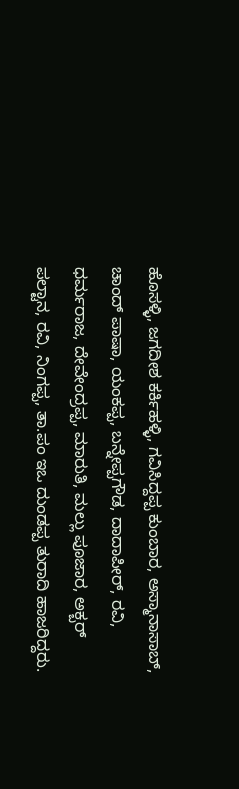ಹೊಸಳ್ಳಿ, ಜಗದೀಶ ಕರ್ಕಿಹಳ್ಳಿ, ಗವಿಸಿದ್ದಪ್ಪ ಕುಂಬಾರ, ಅಸ್ಮಾನಾಸಾಬ್, ಚಾಂದ್ ಪಾಷಾ, ಯಂಕಪ್ಪ, ಬನ್ನೇಪ್ಪಗೌಡ, ದಾದಾಪೀರ್, ರವಿ, ಧರ್ಮರಾಜ, ದೇವೇಂದ್ರಪ್ಪ, ಮಾರುತಿ, ಮಲ್ಲು ಪೂಜಾರ, ಅಕ್ಬರ್ ಪಲ್ಟಾನ, ರವಿ, ನಿಂಗಪ್ಪ, ತಾ.ಪಂ ಇಒ ದುಂಡಪ್ಪ ತುರಾದಿ ಹಾಜರಿದ್ದರು.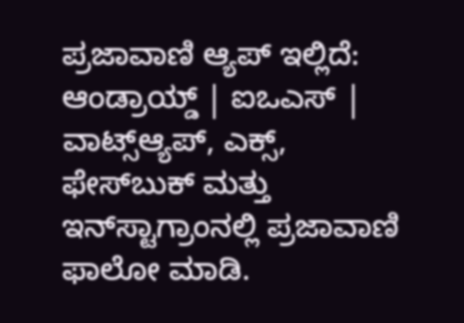ಪ್ರಜಾವಾಣಿ ಆ್ಯಪ್ ಇಲ್ಲಿದೆ: ಆಂಡ್ರಾಯ್ಡ್ | ಐಒಎಸ್ | ವಾಟ್ಸ್ಆ್ಯಪ್, ಎಕ್ಸ್, ಫೇಸ್‌ಬುಕ್ ಮತ್ತು ಇನ್‌ಸ್ಟಾಗ್ರಾಂನಲ್ಲಿ ಪ್ರಜಾವಾಣಿ ಫಾಲೋ ಮಾಡಿ.